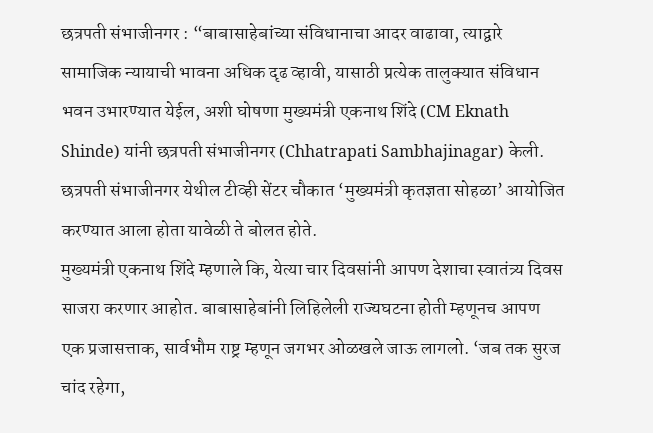छत्रपती संभाजीनगर : “बाबासाहेबांच्या संविधानाचा आदर वाढावा, त्याद्वारे सामाजिक न्यायाची भावना अधिक दृढ व्हावी, यासाठी प्रत्येक तालुक्यात संविधान भवन उभारण्यात येईल, अशी घोषणा मुख्यमंत्री एकनाथ शिंदे (CM Eknath Shinde) यांनी छत्रपती संभाजीनगर (Chhatrapati Sambhajinagar) केली. छत्रपती संभाजीनगर येथील टीव्ही सेंटर चौकात ‘मुख्यमंत्री कृतज्ञता सोहळा’ आयोजित करण्यात आला होता यावेळी ते बोलत होते.
मुख्यमंत्री एकनाथ शिंदे म्हणाले कि, येत्या चार दिवसांनी आपण देशाचा स्वातंत्र्य दिवस साजरा करणार आहोत. बाबासाहेबांनी लिहिलेली राज्यघटना होती म्हणूनच आपण एक प्रजासत्ताक, सार्वभौम राष्ट्र म्हणून जगभर ओळखले जाऊ लागलो. ‘जब तक सुरज चांद रहेगा,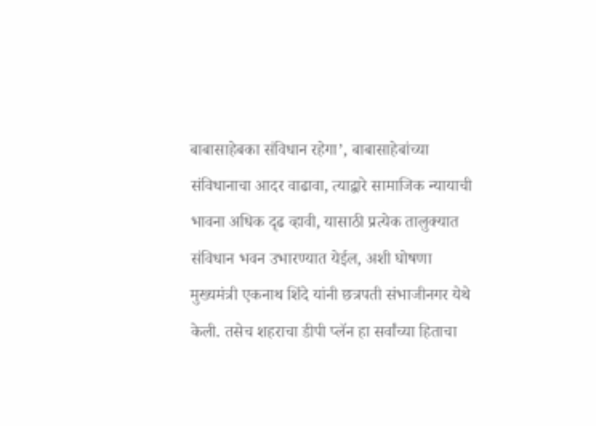बाबासाहेबका संविधान रहेगा’, बाबासाहेबांच्या संविधानाचा आदर वाढावा, त्याद्वारे सामाजिक न्यायाची भावना अधिक दृढ व्हावी, यासाठी प्रत्येक तालुक्यात संविधान भवन उभारण्यात येईल, अशी घोषणा मुख्यमंत्री एकनाथ शिंदे यांनी छत्रपती संभाजीनगर येथे केली. तसेच शहराचा डीपी प्लॅन हा सर्वांच्या हिताचा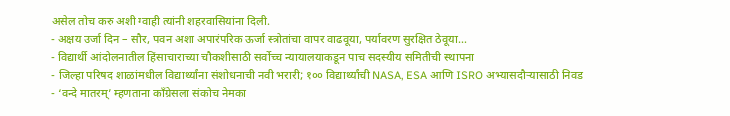असेल तोच करु अशी ग्वाही त्यांनी शहरवासियांना दिली.
- अक्षय उर्जा दिन – सौर, पवन अशा अपारंपरिक ऊर्जा स्त्रोतांचा वापर वाढवूया, पर्यावरण सुरक्षित ठेवूया…
- विद्यार्थी आंदोलनातील हिंसाचाराच्या चौकशीसाठी सर्वोच्च न्यायालयाकडून पाच सदस्यीय समितीची स्थापना
- जिल्हा परिषद शाळांमधील विद्यार्थ्यांना संशोधनाची नवी भरारी; १०० विद्यार्थ्यांची NASA, ESA आणि ISRO अभ्यासदौऱ्यासाठी निवड
- ‘वन्दे मातरम्’ म्हणताना काँग्रेसला संकोच नेमका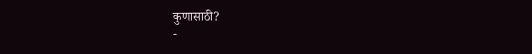कुणासाठी?
-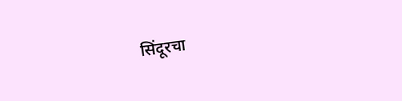सिंदूरचा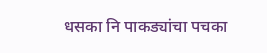धसका नि पाकड्यांचा पचका